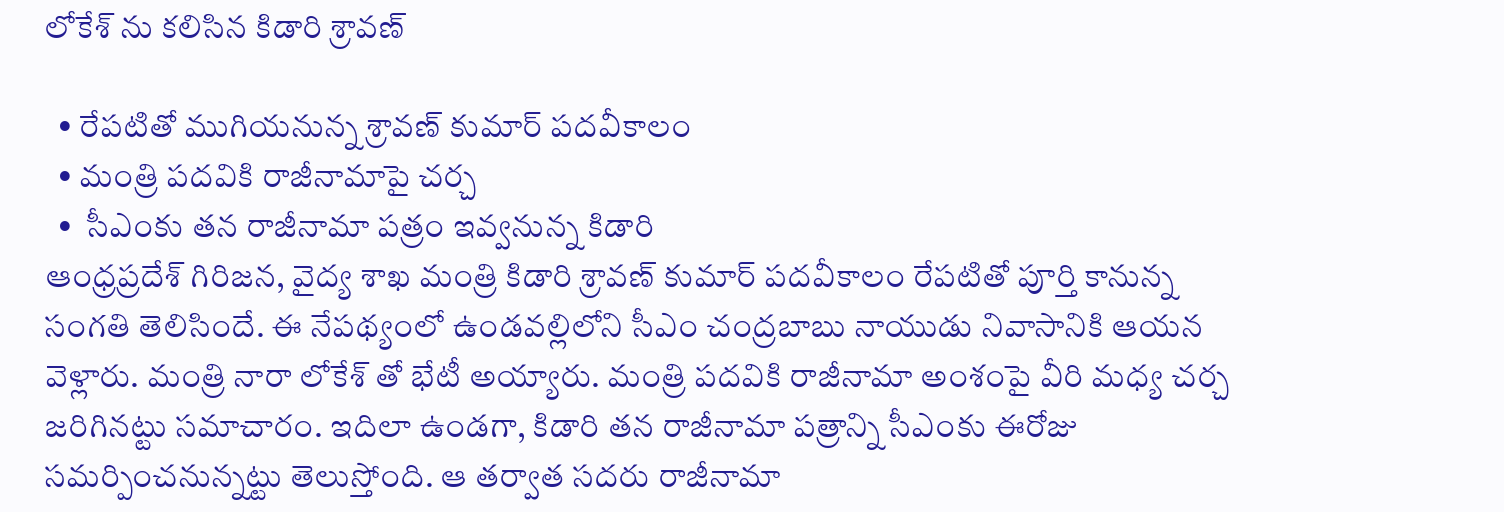లోకేశ్ ను కలిసిన కిడారి శ్రావణ్

  • రేపటితో ముగియనున్న శ్రావణ్ కుమార్ పదవీకాలం
  • మంత్రి పదవికి రాజీనామాపై చర్చ
  •  సీఎంకు తన రాజీనామా పత్రం ఇవ్వనున్న కిడారి
ఆంధ్రప్రదేశ్ గిరిజన, వైద్య శాఖ మంత్రి కిడారి శ్రావణ్ కుమార్ పదవీకాలం రేపటితో పూర్తి కానున్న సంగతి తెలిసిందే. ఈ నేపథ్యంలో ఉండవల్లిలోని సీఎం చంద్రబాబు నాయుడు నివాసానికి ఆయన వెళ్లారు. మంత్రి నారా లోకేశ్ తో భేటీ అయ్యారు. మంత్రి పదవికి రాజీనామా అంశంపై వీరి మధ్య చర్చ జరిగినట్టు సమాచారం. ఇదిలా ఉండగా, కిడారి తన రాజీనామా పత్రాన్ని సీఎంకు ఈరోజు సమర్పించనున్నట్టు తెలుస్తోంది. ఆ తర్వాత సదరు రాజీనామా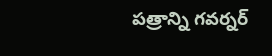పత్రాన్ని గవర్నర్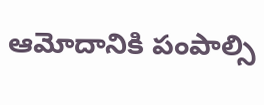ఆమోదానికి పంపాల్సి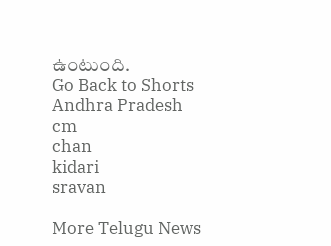ఉంటుంది.
Go Back to Shorts
Andhra Pradesh
cm
chan
kidari
sravan

More Telugu News